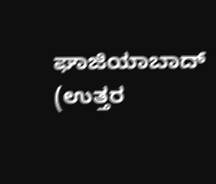ಘಾಜಿಯಾಬಾದ್ (ಉತ್ತರ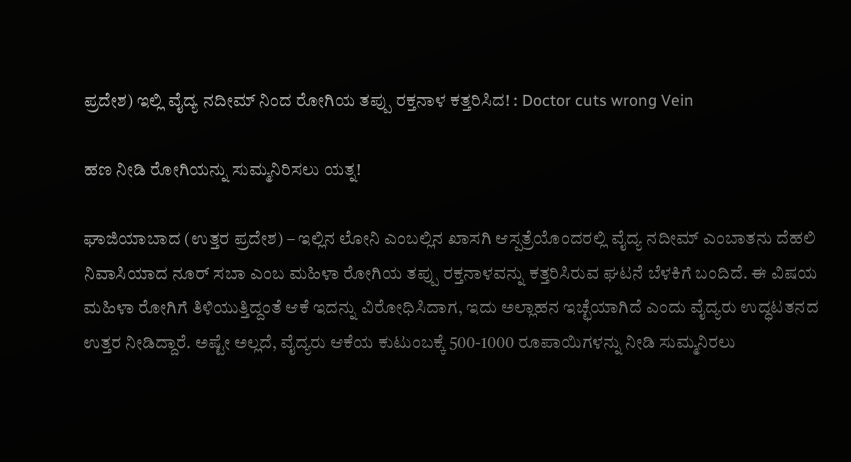ಪ್ರದೇಶ) ಇಲ್ಲಿ ವೈದ್ಯ ನದೀಮ್‌ ನಿಂದ ರೋಗಿಯ ತಪ್ಪು ರಕ್ತನಾಳ ಕತ್ತರಿಸಿದ! : Doctor cuts wrong Vein

ಹಣ ನೀಡಿ ರೋಗಿಯನ್ನು ಸುಮ್ಮನಿರಿಸಲು ಯತ್ನ!

ಘಾಜಿಯಾಬಾದ (ಉತ್ತರ ಪ್ರದೇಶ) – ಇಲ್ಲಿನ ಲೋನಿ ಎಂಬಲ್ಲಿನ ಖಾಸಗಿ ಆಸ್ಪತ್ರೆಯೊಂದರಲ್ಲಿ ವೈದ್ಯ ನದೀಮ್ ಎಂಬಾತನು ದೆಹಲಿ ನಿವಾಸಿಯಾದ ನೂರ್ ಸಬಾ ಎಂಬ ಮಹಿಳಾ ರೋಗಿಯ ತಪ್ಪು ರಕ್ತನಾಳವನ್ನು ಕತ್ತರಿಸಿರುವ ಘಟನೆ ಬೆಳಕಿಗೆ ಬಂದಿದೆ. ಈ ವಿಷಯ ಮಹಿಳಾ ರೋಗಿಗೆ ತಿಳಿಯುತ್ತಿದ್ದಂತೆ ಆಕೆ ಇದನ್ನು ವಿರೋಧಿಸಿದಾಗ, ಇದು ಅಲ್ಲಾಹನ ಇಚ್ಛೆಯಾಗಿದೆ ಎಂದು ವೈದ್ಯರು ಉದ್ಧಟತನದ ಉತ್ತರ ನೀಡಿದ್ದಾರೆ. ಅಷ್ಟೇ ಅಲ್ಲದೆ, ವೈದ್ಯರು ಆಕೆಯ ಕುಟುಂಬಕ್ಕೆ 500-1000 ರೂಪಾಯಿಗಳನ್ನು ನೀಡಿ ಸುಮ್ಮನಿರಲು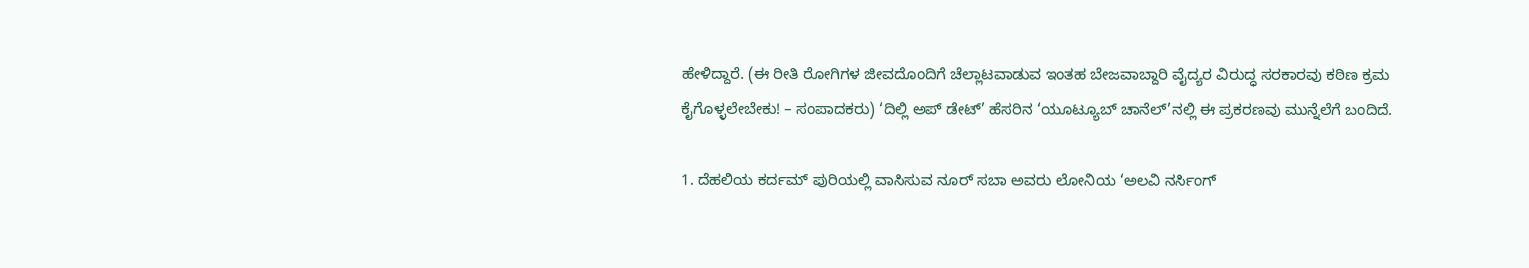ಹೇಳಿದ್ದಾರೆ. (ಈ ರೀತಿ ರೋಗಿಗಳ ಜೀವದೊಂದಿಗೆ ಚೆಲ್ಲಾಟವಾಡುವ ಇಂತಹ ಬೇಜವಾಬ್ದಾರಿ ವೈದ್ಯರ ವಿರುದ್ಧ ಸರಕಾರವು ಕಠಿಣ ಕ್ರಮ ಕೈಗೊಳ್ಳಲೇಬೇಕು! – ಸಂಪಾದಕರು) ‘ದಿಲ್ಲಿ ಅಪ್‌ ಡೇಟ್’ ಹೆಸರಿನ ‘ಯೂಟ್ಯೂಬ್ ಚಾನೆಲ್’ನಲ್ಲಿ ಈ ಪ್ರಕರಣವು ಮುನ್ನೆಲೆಗೆ ಬಂದಿದೆ.

1. ದೆಹಲಿಯ ಕರ್ದಮ್ ಪುರಿಯಲ್ಲಿ ವಾಸಿಸುವ ನೂರ್ ಸಬಾ ಅವರು ಲೋನಿಯ ‘ಅಲವಿ ನರ್ಸಿಂಗ್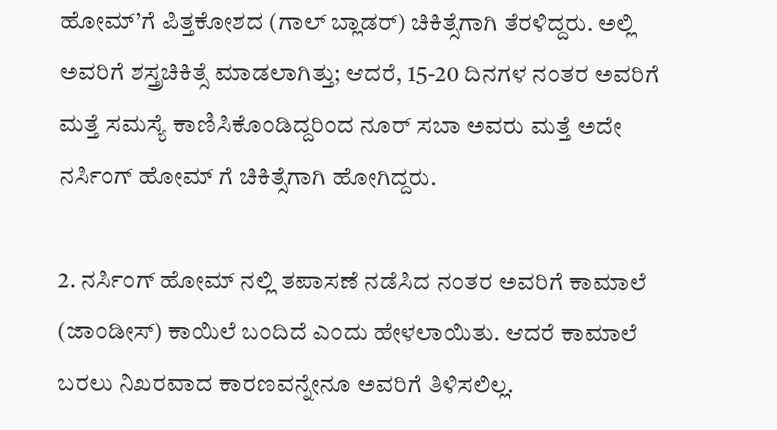ಹೋಮ್’ಗೆ ಪಿತ್ತಕೋಶದ (ಗಾಲ್ ಬ್ಲಾಡರ್) ಚಿಕಿತ್ಸೆಗಾಗಿ ತೆರಳಿದ್ದರು. ಅಲ್ಲಿ ಅವರಿಗೆ ಶಸ್ತ್ರಚಿಕಿತ್ಸೆ ಮಾಡಲಾಗಿತ್ತು; ಆದರೆ, 15-20 ದಿನಗಳ ನಂತರ ಅವರಿಗೆ ಮತ್ತೆ ಸಮಸ್ಯೆ ಕಾಣಿಸಿಕೊಂಡಿದ್ದರಿಂದ ನೂರ್ ಸಬಾ ಅವರು ಮತ್ತೆ ಅದೇ ನರ್ಸಿಂಗ್ ಹೋಮ್‌ ಗೆ ಚಿಕಿತ್ಸೆಗಾಗಿ ಹೋಗಿದ್ದರು.

2. ನರ್ಸಿಂಗ್ ಹೋಮ್‌ ನಲ್ಲಿ ತಪಾಸಣೆ ನಡೆಸಿದ ನಂತರ ಅವರಿಗೆ ಕಾಮಾಲೆ (ಜಾಂಡೀಸ್) ಕಾಯಿಲೆ ಬಂದಿದೆ ಎಂದು ಹೇಳಲಾಯಿತು. ಆದರೆ ಕಾಮಾಲೆ ಬರಲು ನಿಖರವಾದ ಕಾರಣವನ್ನೇನೂ ಅವರಿಗೆ ತಿಳಿಸಲಿಲ್ಲ.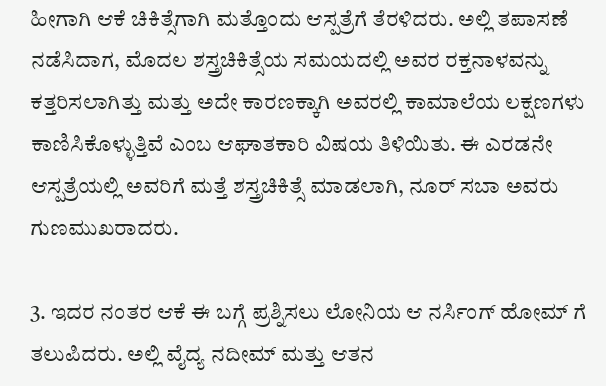ಹೀಗಾಗಿ ಆಕೆ ಚಿಕಿತ್ಸೆಗಾಗಿ ಮತ್ತೊಂದು ಆಸ್ಪತ್ರೆಗೆ ತೆರಳಿದರು. ಅಲ್ಲಿ ತಪಾಸಣೆ ನಡೆಸಿದಾಗ, ಮೊದಲ ಶಸ್ತ್ರಚಿಕಿತ್ಸೆಯ ಸಮಯದಲ್ಲಿ ಅವರ ರಕ್ತನಾಳವನ್ನು ಕತ್ತರಿಸಲಾಗಿತ್ತು ಮತ್ತು ಅದೇ ಕಾರಣಕ್ಕಾಗಿ ಅವರಲ್ಲಿ ಕಾಮಾಲೆಯ ಲಕ್ಷಣಗಳು ಕಾಣಿಸಿಕೊಳ್ಳುತ್ತಿವೆ ಎಂಬ ಆಘಾತಕಾರಿ ವಿಷಯ ತಿಳಿಯಿತು. ಈ ಎರಡನೇ ಆಸ್ಪತ್ರೆಯಲ್ಲಿ ಅವರಿಗೆ ಮತ್ತೆ ಶಸ್ತ್ರಚಿಕಿತ್ಸೆ ಮಾಡಲಾಗಿ, ನೂರ್ ಸಬಾ ಅವರು ಗುಣಮುಖರಾದರು.

3. ಇದರ ನಂತರ ಆಕೆ ಈ ಬಗ್ಗೆ ಪ್ರಶ್ನಿಸಲು ಲೋನಿಯ ಆ ನರ್ಸಿಂಗ್ ಹೋಮ್‌ ಗೆ ತಲುಪಿದರು. ಅಲ್ಲಿ ವೈದ್ಯ ನದೀಮ್ ಮತ್ತು ಆತನ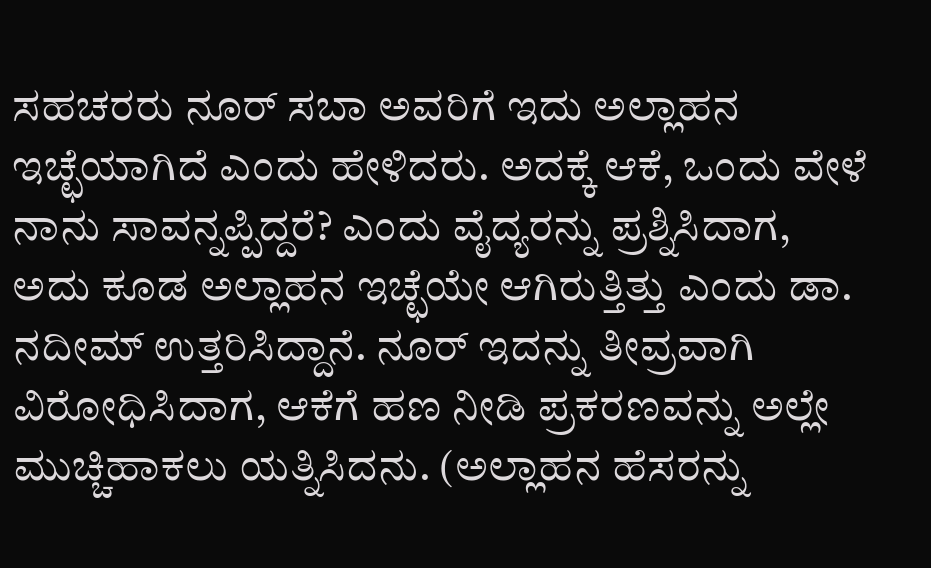ಸಹಚರರು ನೂರ್ ಸಬಾ ಅವರಿಗೆ ಇದು ಅಲ್ಲಾಹನ ಇಚ್ಛೆಯಾಗಿದೆ ಎಂದು ಹೇಳಿದರು. ಅದಕ್ಕೆ ಆಕೆ, ಒಂದು ವೇಳೆ ನಾನು ಸಾವನ್ನಪ್ಪಿದ್ದರೆ? ಎಂದು ವೈದ್ಯರನ್ನು ಪ್ರಶ್ನಿಸಿದಾಗ, ಅದು ಕೂಡ ಅಲ್ಲಾಹನ ಇಚ್ಛೆಯೇ ಆಗಿರುತ್ತಿತ್ತು ಎಂದು ಡಾ. ನದೀಮ್ ಉತ್ತರಿಸಿದ್ದಾನೆ. ನೂರ್ ಇದನ್ನು ತೀವ್ರವಾಗಿ ವಿರೋಧಿಸಿದಾಗ, ಆಕೆಗೆ ಹಣ ನೀಡಿ ಪ್ರಕರಣವನ್ನು ಅಲ್ಲೇ ಮುಚ್ಚಿಹಾಕಲು ಯತ್ನಿಸಿದನು. (ಅಲ್ಲಾಹನ ಹೆಸರನ್ನು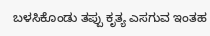ಬಳಸಿಕೊಂಡು ತಪ್ಪು ಕೃತ್ಯ ಎಸಗುವ ಇಂತಹ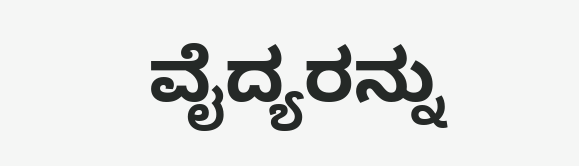ವೈದ್ಯರನ್ನು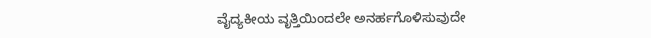ವೈದ್ಯಕೀಯ ವೃತ್ತಿಯಿಂದಲೇ ಅನರ್ಹಗೊಳಿಸುವುದೇ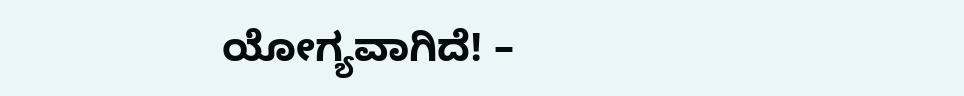ಯೋಗ್ಯವಾಗಿದೆ! –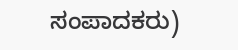ಸಂಪಾದಕರು)